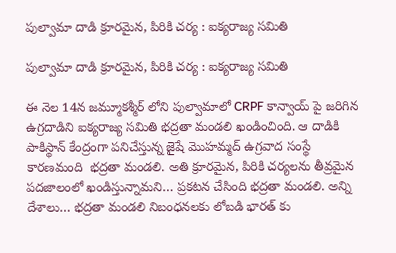పుల్వామా దాడి క్రూరమైన, పిరికి చర్య : ఐక్యరాజ్య సమితి

పుల్వామా దాడి క్రూరమైన, పిరికి చర్య : ఐక్యరాజ్య సమితి

ఈ నెల 14న జమ్మూకశ్మీర్ లోని పుల్వామాలో CRPF కాన్వాయ్ పై జరిగిన ఉగ్రదాడిని ఐక్యరాజ్య సమితి భద్రతా మండలి ఖండించింది. ఆ దాడికి పాకిస్థాన్ కేంద్రంగా పనిచేస్తున్న జైషే మొహమ్మద్ ఉగ్రవాద సంస్థే కారణమంది  భద్రతా మండలి. అతి క్రూరమైన, పిరికి చర్యలను తీవ్రమైన పదజాలంలో ఖండిస్తున్నామని… ప్రకటన చేసింది భద్రతా మండలి. అన్ని దేశాలు… భద్రతా మండలి నిబంధనలకు లోబడి భారత్ కు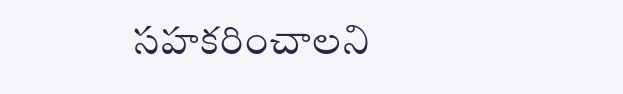సహకరించాలని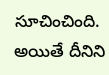సూచించింది. అయితే దీనిని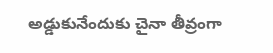అడ్డుకునేందుకు చైనా తీవ్రంగా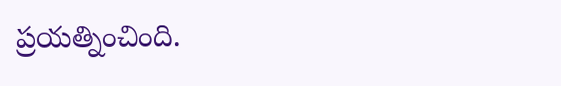ప్రయత్నించింది.